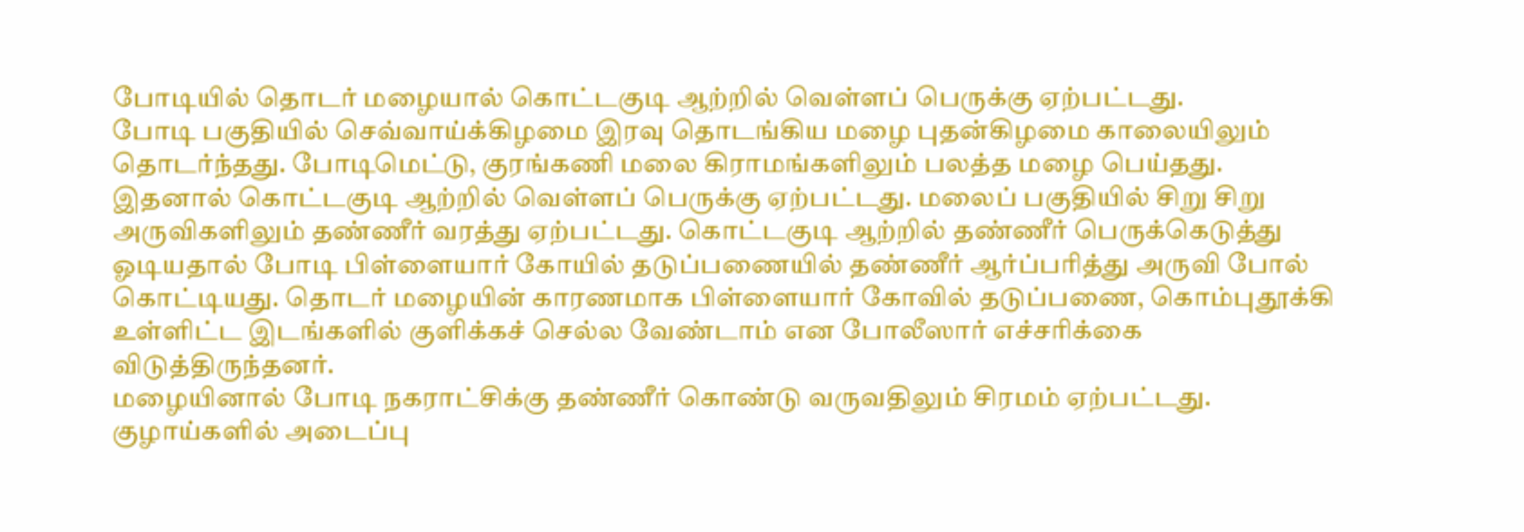போடியில் தொடர் மழையால் கொட்டகுடி ஆற்றில் வெள்ளப் பெருக்கு ஏற்பட்டது.
போடி பகுதியில் செவ்வாய்க்கிழமை இரவு தொடங்கிய மழை புதன்கிழமை காலையிலும் தொடர்ந்தது. போடிமெட்டு, குரங்கணி மலை கிராமங்களிலும் பலத்த மழை பெய்தது. இதனால் கொட்டகுடி ஆற்றில் வெள்ளப் பெருக்கு ஏற்பட்டது. மலைப் பகுதியில் சிறு சிறு அருவிகளிலும் தண்ணீர் வரத்து ஏற்பட்டது. கொட்டகுடி ஆற்றில் தண்ணீர் பெருக்கெடுத்து ஓடியதால் போடி பிள்ளையார் கோயில் தடுப்பணையில் தண்ணீர் ஆர்ப்பரித்து அருவி போல் கொட்டியது. தொடர் மழையின் காரணமாக பிள்ளையார் கோவில் தடுப்பணை, கொம்புதூக்கி உள்ளிட்ட இடங்களில் குளிக்கச் செல்ல வேண்டாம் என போலீஸார் எச்சரிக்கை விடுத்திருந்தனர்.
மழையினால் போடி நகராட்சிக்கு தண்ணீர் கொண்டு வருவதிலும் சிரமம் ஏற்பட்டது. குழாய்களில் அடைப்பு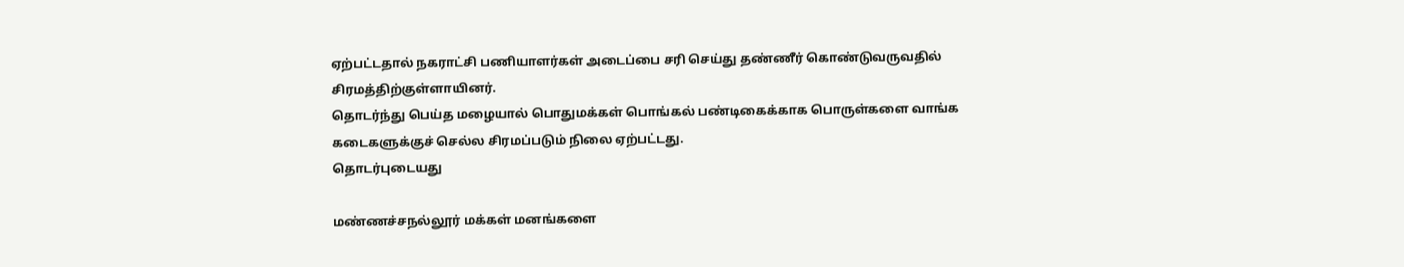ஏற்பட்டதால் நகராட்சி பணியாளர்கள் அடைப்பை சரி செய்து தண்ணீர் கொண்டுவருவதில் சிரமத்திற்குள்ளாயினர்.
தொடர்ந்து பெய்த மழையால் பொதுமக்கள் பொங்கல் பண்டிகைக்காக பொருள்களை வாங்க கடைகளுக்குச் செல்ல சிரமப்படும் நிலை ஏற்பட்டது.
தொடர்புடையது

மண்ணச்சநல்லூர் மக்கள் மனங்களை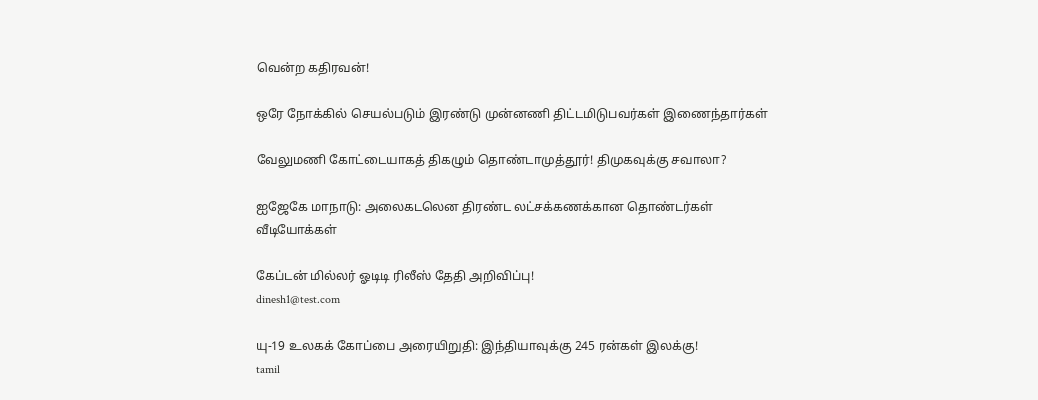வென்ற கதிரவன்!

ஒரே நோக்கில் செயல்படும் இரண்டு முன்னணி திட்டமிடுபவர்கள் இணைந்தார்கள்

வேலுமணி கோட்டையாகத் திகழும் தொண்டாமுத்தூர்! திமுகவுக்கு சவாலா?

ஐஜேகே மாநாடு: அலைகடலென திரண்ட லட்சக்கணக்கான தொண்டர்கள்
வீடியோக்கள்

கேப்டன் மில்லர் ஓடிடி ரிலீஸ் தேதி அறிவிப்பு!
dinesh1@test.com

யு-19 உலகக் கோப்பை அரையிறுதி: இந்தியாவுக்கு 245 ரன்கள் இலக்கு!
tamil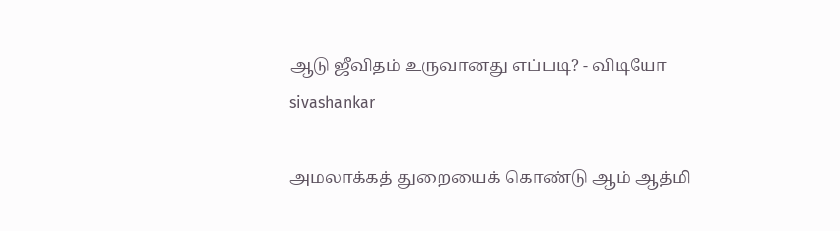ஆடு ஜீவிதம் உருவானது எப்படி? - விடியோ
sivashankar

அமலாக்கத் துறையைக் கொண்டு ஆம் ஆத்மி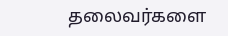தலைவர்களை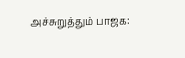அச்சுறுத்தும் பாஜக: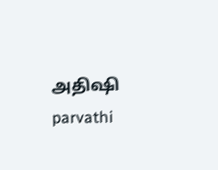அதிஷி
parvathi